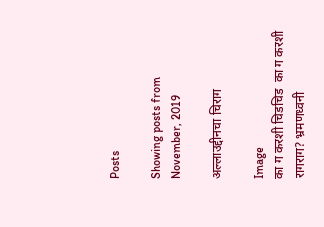Posts

Showing posts from November, 2019

अल्लाउद्दीनचा चिराग

Image
का ग करशी चिडचिड  का ग करशी रागराग? भ्रमणध्वनी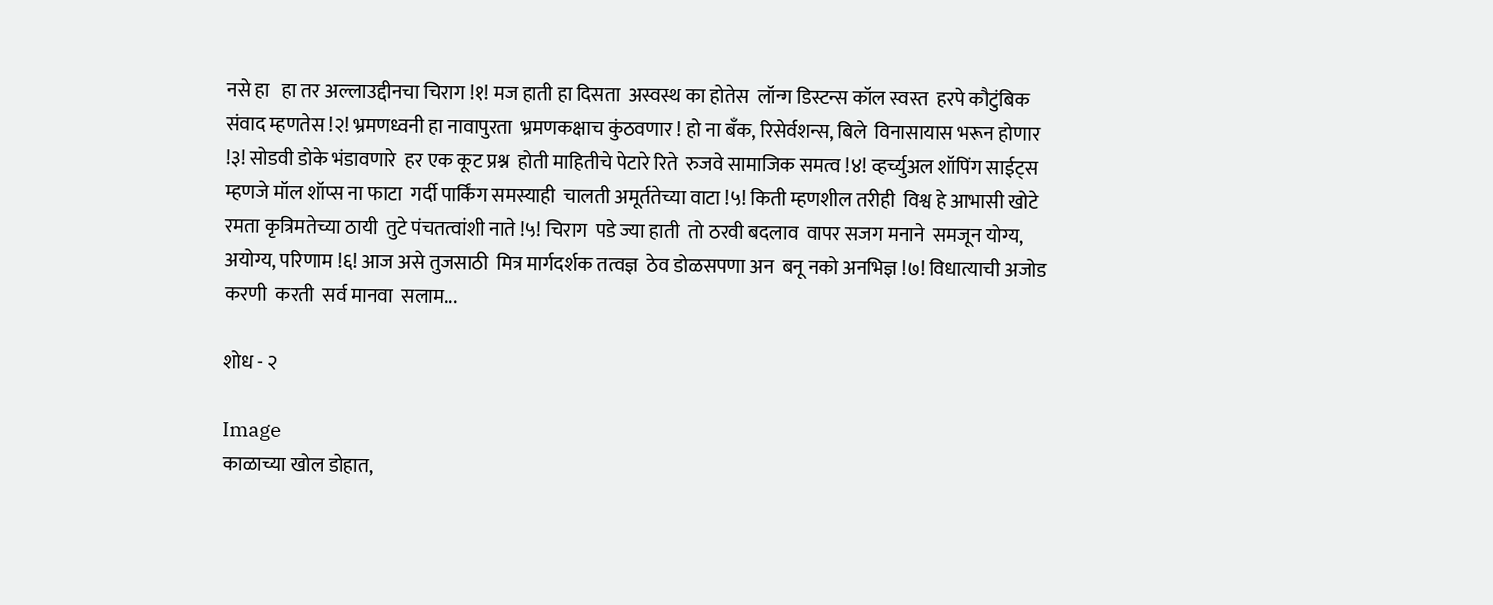नसे हा   हा तर अल्लाउद्दीनचा चिराग !१! मज हाती हा दिसता  अस्वस्थ का होतेस  लॉन्ग डिस्टन्स कॉल स्वस्त  हरपे कौटुंबिक संवाद म्हणतेस !२! भ्रमणध्वनी हा नावापुरता  भ्रमणकक्षाच कुंठवणार ! हो ना बँक, रिसेर्वशन्स, बिले  विनासायास भरून होणार !३! सोडवी डोके भंडावणारे  हर एक कूट प्रश्न  होती माहितीचे पेटारे रिते  रुजवे सामाजिक समत्व !४! व्हर्च्युअल शॉपिंग साईट्स  म्हणजे मॉल शॉप्स ना फाटा  गर्दी पार्किंग समस्याही  चालती अमूर्ततेच्या वाटा !५! किती म्हणशील तरीही  विश्व हे आभासी खोटे  रमता कृत्रिमतेच्या ठायी  तुटे पंचतत्वांशी नाते !५! चिराग  पडे ज्या हाती  तो ठरवी बदलाव  वापर सजग मनाने  समजून योग्य, अयोग्य, परिणाम !६! आज असे तुजसाठी  मित्र मार्गदर्शक तत्वज्ञ  ठेव डोळसपणा अन  बनू नको अनभिज्ञ !७! विधात्याची अजोड करणी  करती  सर्व मानवा  सलाम...

शोध - २

Image
काळाच्या खोल डोहात,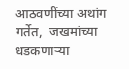आठवणींच्या अथांग गर्तेत,  जखमांच्या धडकणाऱ्या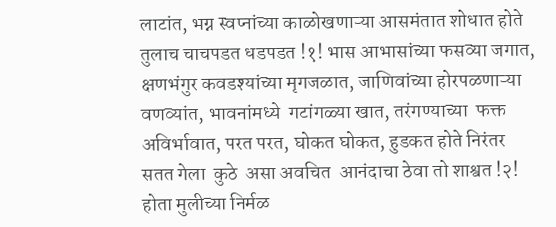लाटांत, भग्न स्वप्नांच्या काळोखणाऱ्या आसमंतात शोधात होते तुलाच चाचपडत धडपडत !१! भास आभासांच्या फसव्या जगात,  क्षणभंगुर कवडश्यांच्या मृगजळात, जाणिवांच्या होरपळणाऱ्या वणव्यांत, भावनांमध्ये  गटांगळ्या खात, तरंगण्याच्या  फक्त अविर्भावात, परत परत, घोकत घोकत, हुडकत होते निरंतर सतत गेला  कुठे  असा अवचित  आनंदाचा ठेवा तो शाश्वत !२! होता मुलीच्या निर्मळ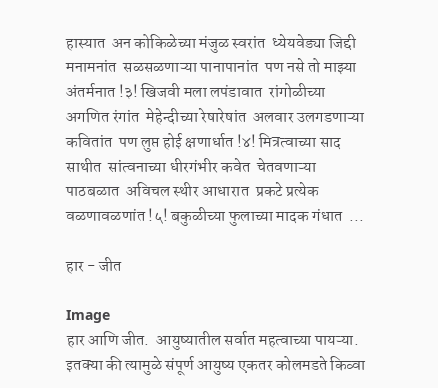हास्यात  अन कोकिळेच्या मंजुळ स्वरांत  ध्येयवेड्या जिद्दी मनामनांत  सळसळणाऱ्या पानापानांत  पण नसे तो माझ्या अंतर्मनात !३! खिजवी मला लपंडावात  रांगोळीच्या अगणित रंगांत  मेहेन्दीच्या रेषारेषांत  अलवार उलगडणाऱ्या कवितांत  पण लुप्त होई क्षणार्धात !४! मित्रत्वाच्या साद साथीत  सांत्वनाच्या धीरगंभीर कवेत  चेतवणाऱ्या पाठबळात  अविचल स्थीर आधारात  प्रकटे प्रत्येक वळणावळणांत !५! बकुळीच्या फुलाच्या मादक गंधात  ...

हार - जीत

Image
हार आणि जीत.  आयुष्यातील सर्वात महत्वाच्या पायऱ्या. इतक्या की त्यामुळे संपूर्ण आयुष्य एकतर कोलमडते किव्वा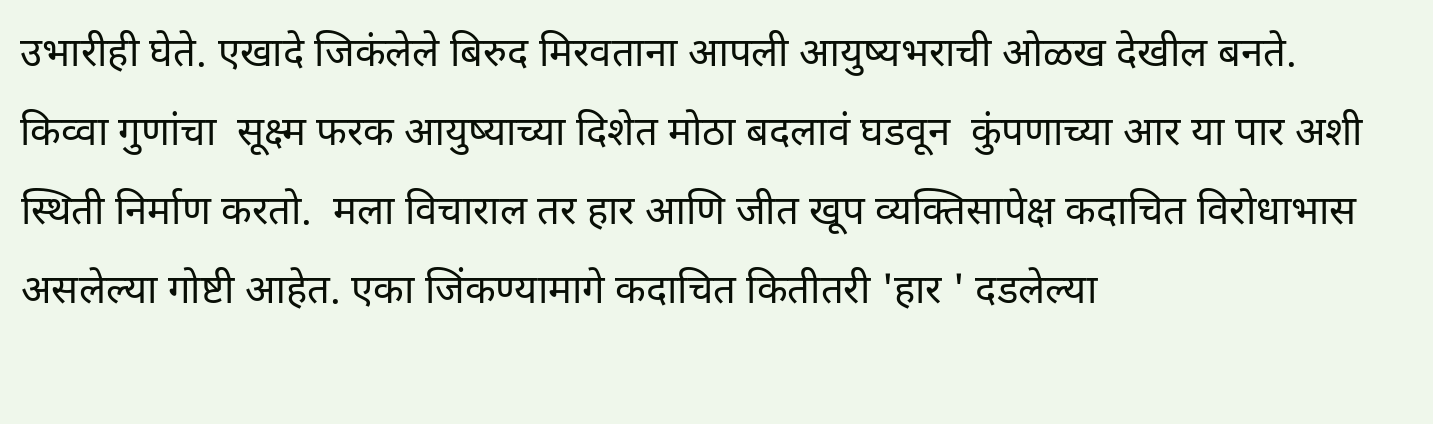उभारीही घेते. एखादे जिकंलेले बिरुद मिरवताना आपली आयुष्यभराची ओळख देखील बनते. किव्वा गुणांचा  सूक्ष्म फरक आयुष्याच्या दिशेत मोठा बदलावं घडवून  कुंपणाच्या आर या पार अशी स्थिती निर्माण करतो.  मला विचाराल तर हार आणि जीत खूप व्यक्तिसापेक्ष कदाचित विरोधाभास असलेल्या गोष्टी आहेत. एका जिंकण्यामागे कदाचित कितीतरी 'हार ' दडलेल्या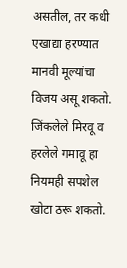असतील, तर कधी एखाद्या हरण्यात मानवी मूल्यांचा विजय असू शकतो.  जिंकलेले मिरवू व हरलेले गमावू हा नियमही सपशेल खोटा ठरू शकतो.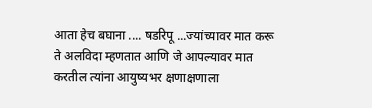आता हेच बघाना .... षडरिपू ...ज्यांच्यावर मात करू ते अलविदा म्हणतात आणि जे आपल्यावर मात करतील त्यांना आयुष्यभर क्षणाक्षणाला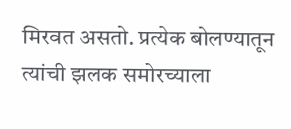मिरवत असतो. प्रत्येक बोलण्यातून त्यांची झलक समोरच्याला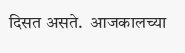दिसत असते.  आजकालच्या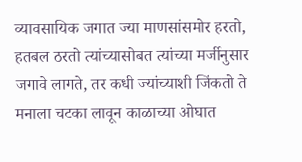व्यावसायिक जगात ज्या माणसांसमोर हरतो, हतबल ठरतो त्यांच्यासोबत त्यांच्या मर्जीनुसार जगावे लागते, तर कधी ज्यांच्याशी जिंकतो ते मनाला चटका लावून काळाच्या ओघात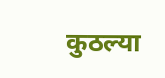कुठल्या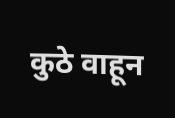कुठे वाहून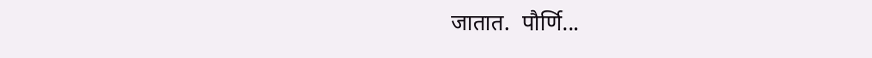जातात.  पौर्णि...